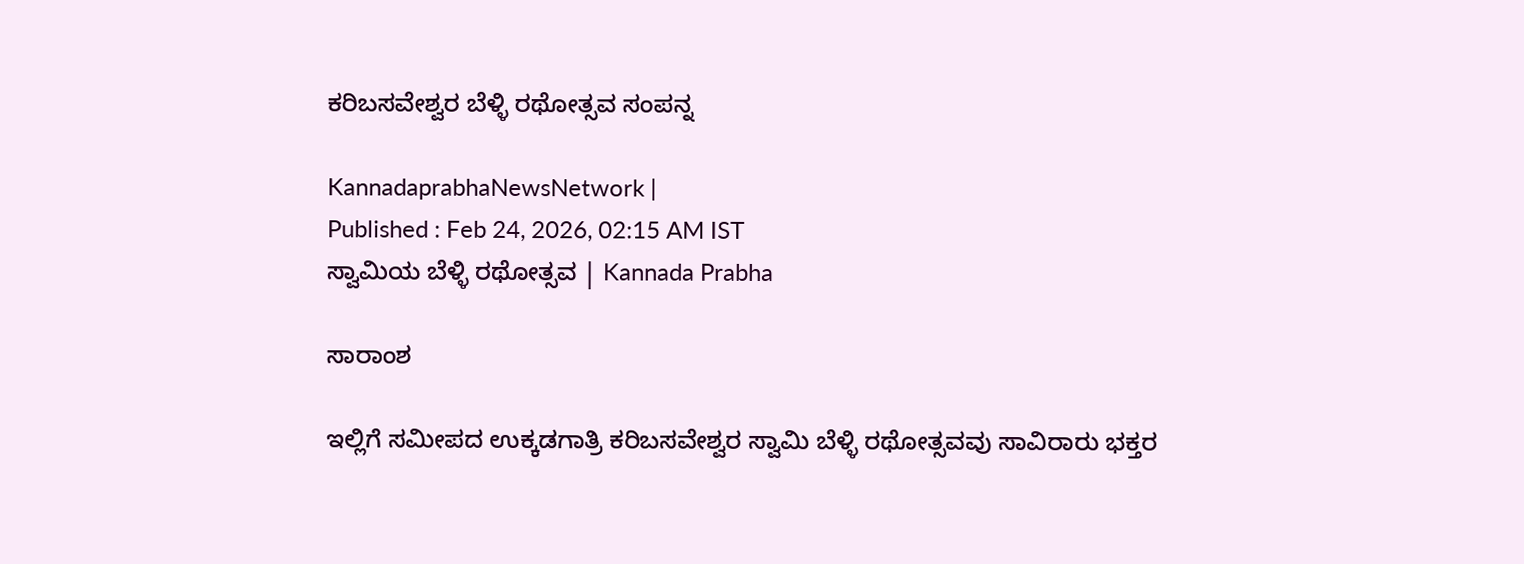ಕರಿಬಸವೇಶ್ವರ ಬೆಳ್ಳಿ ರಥೋತ್ಸವ ಸಂಪನ್ನ

KannadaprabhaNewsNetwork |
Published : Feb 24, 2026, 02:15 AM IST
ಸ್ವಾಮಿಯ ಬೆಳ್ಳಿ ರಥೋತ್ಸವ | Kannada Prabha

ಸಾರಾಂಶ

ಇಲ್ಲಿಗೆ ಸಮೀಪದ ಉಕ್ಕಡಗಾತ್ರಿ ಕರಿಬಸವೇಶ್ವರ ಸ್ವಾಮಿ ಬೆಳ್ಳಿ ರಥೋತ್ಸವವು ಸಾವಿರಾರು ಭಕ್ತರ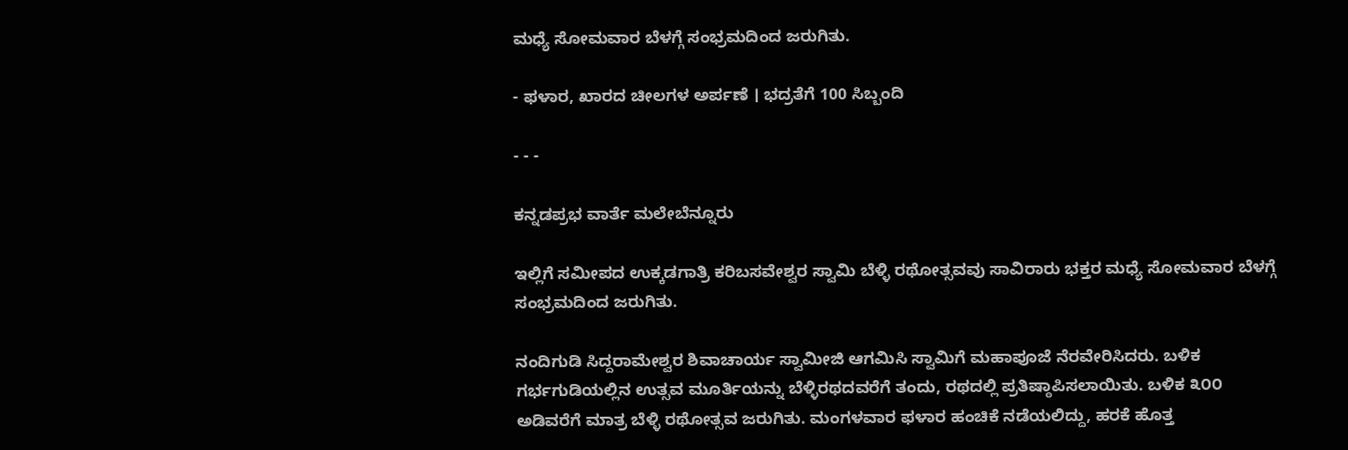ಮಧ್ಯೆ ಸೋಮವಾರ ಬೆಳಗ್ಗೆ ಸಂಭ್ರಮದಿಂದ ಜರುಗಿತು.

- ಫಳಾರ, ಖಾರದ ಚೀಲಗಳ ಅರ್ಪಣೆ । ಭದ್ರತೆಗೆ 100 ಸಿಬ್ಬಂದಿ

- - -

ಕನ್ನಡಪ್ರಭ ವಾರ್ತೆ ಮಲೇಬೆನ್ನೂರು

ಇಲ್ಲಿಗೆ ಸಮೀಪದ ಉಕ್ಕಡಗಾತ್ರಿ ಕರಿಬಸವೇಶ್ವರ ಸ್ವಾಮಿ ಬೆಳ್ಳಿ ರಥೋತ್ಸವವು ಸಾವಿರಾರು ಭಕ್ತರ ಮಧ್ಯೆ ಸೋಮವಾರ ಬೆಳಗ್ಗೆ ಸಂಭ್ರಮದಿಂದ ಜರುಗಿತು.

ನಂದಿಗುಡಿ ಸಿದ್ದರಾಮೇಶ್ವರ ಶಿವಾಚಾರ್ಯ ಸ್ವಾಮೀಜಿ ಆಗಮಿಸಿ ಸ್ವಾಮಿಗೆ ಮಹಾಪೂಜೆ ನೆರವೇರಿಸಿದರು. ಬಳಿಕ ಗರ್ಭಗುಡಿಯಲ್ಲಿನ ಉತ್ಸವ ಮೂರ್ತಿಯನ್ನು ಬೆಳ್ಳಿರಥದವರೆಗೆ ತಂದು, ರಥದಲ್ಲಿ ಪ್ರತಿಷ್ಠಾಪಿಸಲಾಯಿತು. ಬಳಿಕ ೩೦೦ ಅಡಿವರೆಗೆ ಮಾತ್ರ ಬೆಳ್ಳಿ ರಥೋತ್ಸವ ಜರುಗಿತು. ಮಂಗಳವಾರ ಫಳಾರ ಹಂಚಿಕೆ ನಡೆಯಲಿದ್ದು, ಹರಕೆ ಹೊತ್ತ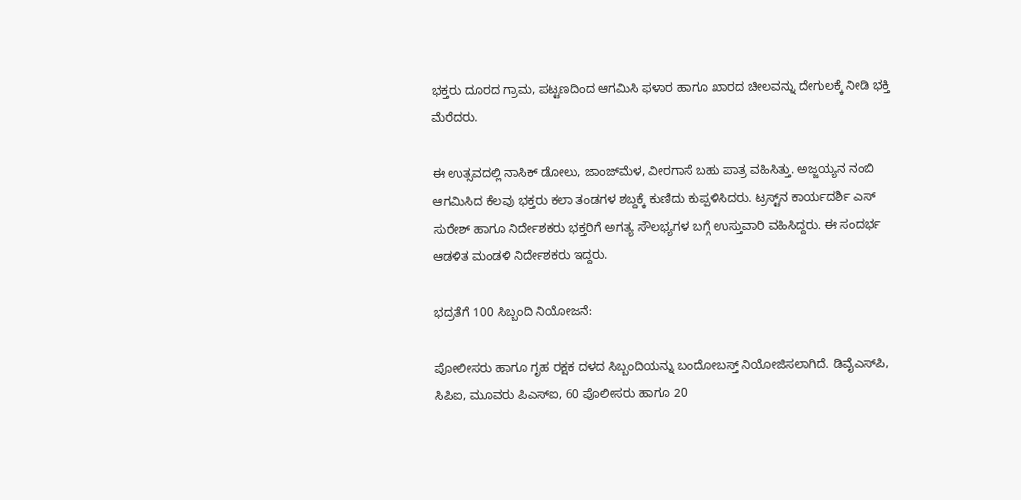ಭಕ್ತರು ದೂರದ ಗ್ರಾಮ, ಪಟ್ಟಣದಿಂದ ಆಗಮಿಸಿ ಫಳಾರ ಹಾಗೂ ಖಾರದ ಚೀಲವನ್ನು ದೇಗುಲಕ್ಕೆ ನೀಡಿ ಭಕ್ತಿ ಮೆರೆದರು.

ಈ ಉತ್ಸವದಲ್ಲಿ ನಾಸಿಕ್ ಡೋಲು, ಜಾಂಜ್‌ಮೆಳ, ವೀರಗಾಸೆ ಬಹು ಪಾತ್ರ ವಹಿಸಿತ್ತು. ಅಜ್ಜಯ್ಯನ ನಂಬಿ ಆಗಮಿಸಿದ ಕೆಲವು ಭಕ್ತರು ಕಲಾ ತಂಡಗಳ ಶಬ್ದಕ್ಕೆ ಕುಣಿದು ಕುಪ್ಪಳಿಸಿದರು. ಟ್ರಸ್ಟ್‌ನ ಕಾರ್ಯದರ್ಶಿ ಎಸ್ ಸುರೇಶ್ ಹಾಗೂ ನಿರ್ದೇಶಕರು ಭಕ್ತರಿಗೆ ಅಗತ್ಯ ಸೌಲಭ್ಯಗಳ ಬಗ್ಗೆ ಉಸ್ತುವಾರಿ ವಹಿಸಿದ್ದರು. ಈ ಸಂದರ್ಭ ಆಡಳಿತ ಮಂಡಳಿ ನಿರ್ದೇಶಕರು ಇದ್ದರು.

ಭದ್ರತೆಗೆ 100 ಸಿಬ್ಬಂದಿ ನಿಯೋಜನೆ:

ಪೋಲೀಸರು ಹಾಗೂ ಗೃಹ ರಕ್ಷಕ ದಳದ ಸಿಬ್ಬಂದಿಯನ್ನು ಬಂದೋಬಸ್ತ್ ನಿಯೋಜಿಸಲಾಗಿದೆ. ಡಿವೈಎಸ್‌ಪಿ, ಸಿಪಿಐ, ಮೂವರು ಪಿಎಸ್‌ಐ, 60 ಪೊಲೀಸರು ಹಾಗೂ 20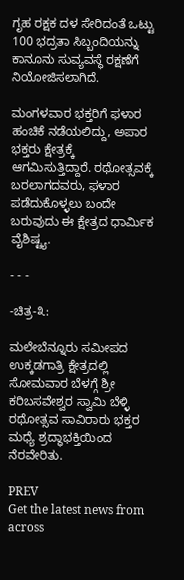ಗೃಹ ರಕ್ಷಕ ದಳ ಸೇರಿದಂತೆ ಒಟ್ಟು 100 ಭದ್ರತಾ ಸಿಬ್ಬಂದಿಯನ್ನು ಕಾನೂನು ಸುವ್ಯವಸ್ಥೆ ರಕ್ಷಣೆಗೆ ನಿಯೋಜಿಸಲಾಗಿದೆ.

ಮಂಗಳವಾರ ಭಕ್ತರಿಗೆ ಫಳಾರ ಹಂಚಿಕೆ ನಡೆಯಲಿದ್ದು, ಅಪಾರ ಭಕ್ತರು ಕ್ಷೇತ್ರಕ್ಕೆ ಆಗಮಿಸುತ್ತಿದ್ದಾರೆ. ರಥೋತ್ಸವಕ್ಕೆ ಬರಲಾಗದವರು, ಫಳಾರ ಪಡೆದುಕೊಳ್ಳಲು ಬಂದೇ ಬರುವುದು ಈ ಕ್ಷೇತ್ರದ ಧಾರ್ಮಿಕ ವೈಶಿಷ್ಟ್ಯ.

- - -

-ಚಿತ್ರ-೩:

ಮಲೇಬೆನ್ನೂರು ಸಮೀಪದ ಉಕ್ಕಡಗಾತ್ರಿ ಕ್ಷೇತ್ರದಲ್ಲಿ ಸೋಮವಾರ ಬೆಳಗ್ಗೆ ಶ್ರೀ ಕರಿಬಸವೇಶ್ವರ ಸ್ವಾಮಿ ಬೆಳ್ಳಿ ರಥೋತ್ಸವ ಸಾವಿರಾರು ಭಕ್ತರ ಮಧ್ಯೆ ಶ್ರದ್ಧಾಭಕ್ತಿಯಿಂದ ನೆರವೇರಿತು.

PREV
Get the latest news from across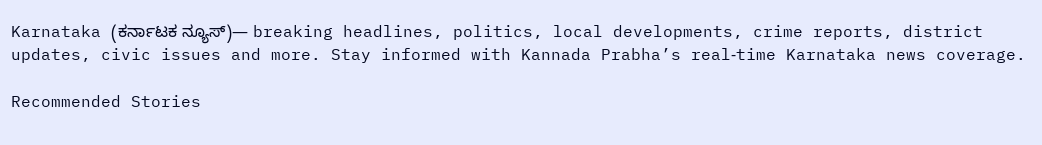Karnataka (ಕರ್ನಾಟಕ ನ್ಯೂಸ್)— breaking headlines, politics, local developments, crime reports, district updates, civic issues and more. Stay informed with Kannada Prabha’s real‑time Karnataka news coverage.

Recommended Stories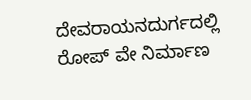ದೇವರಾಯನದುರ್ಗದಲ್ಲಿ ರೋಪ್ ವೇ ನಿರ್ಮಾಣ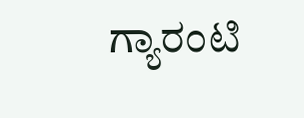ಗ್ಯಾರಂಟಿ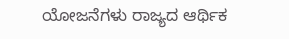ಯೋಜನೆಗಳು ರಾಜ್ಯದ ಆರ್ಥಿಕ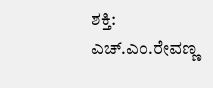ಶಕ್ತಿ: ಎಚ್.ಎಂ.ರೇವಣ್ಣ